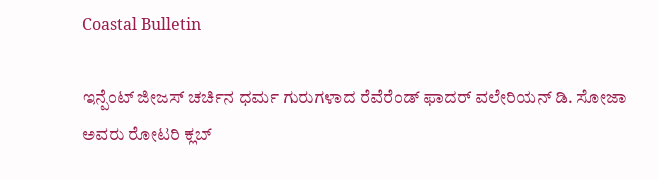Coastal Bulletin

ಇನ್ಪೆಂಟ್ ಜೀಜಸ್ ಚರ್ಚಿನ ಧರ್ಮ ಗುರುಗಳಾದ ರೆವೆರೆಂಡ್ ಫಾದರ್ ವಲೇರಿಯನ್ ಡಿ. ಸೋಜಾ ಅವರು ರೋಟರಿ ಕ್ಲಬ್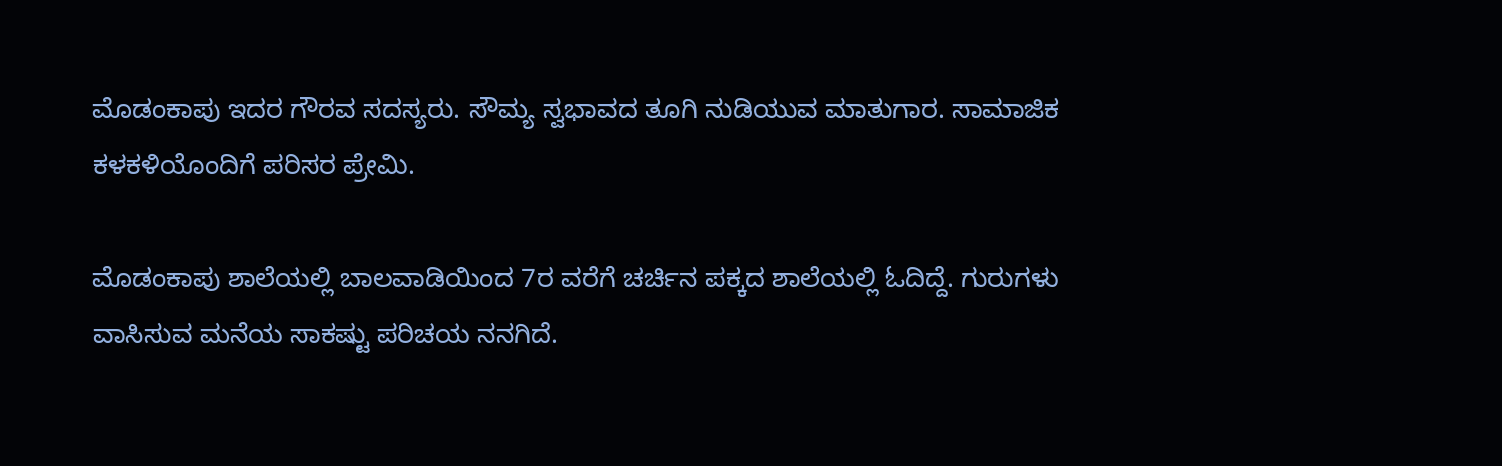ಮೊಡಂಕಾಪು ಇದರ ಗೌರವ ಸದಸ್ಯರು. ಸೌಮ್ಯ ಸ್ವಭಾವದ ತೂಗಿ ನುಡಿಯುವ ಮಾತುಗಾರ. ಸಾಮಾಜಿಕ ಕಳಕಳಿಯೊಂದಿಗೆ ಪರಿಸರ ಪ್ರೇಮಿ.

ಮೊಡಂಕಾಪು ಶಾಲೆಯಲ್ಲಿ ಬಾಲವಾಡಿಯಿಂದ 7ರ ವರೆಗೆ ಚರ್ಚಿನ ಪಕ್ಕದ ಶಾಲೆಯಲ್ಲಿ ಓದಿದ್ದೆ. ಗುರುಗಳು ವಾಸಿಸುವ ಮನೆಯ ಸಾಕಷ್ಟು ಪರಿಚಯ ನನಗಿದೆ.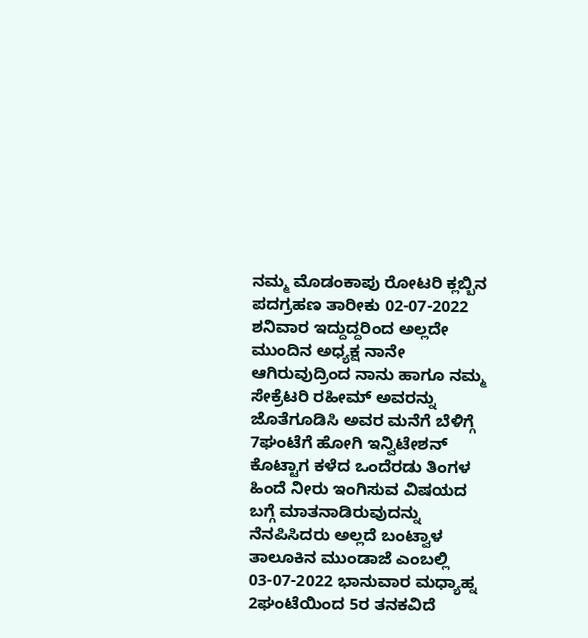ನಮ್ಮ ಮೊಡಂಕಾಪು ರೋಟರಿ ಕ್ಲಬ್ಬಿನ ಪದಗ್ರಹಣ ತಾರೀಕು 02-07-2022 ಶನಿವಾರ ಇದ್ದುದ್ದರಿಂದ ಅಲ್ಲದೇ ಮುಂದಿನ ಅಧ್ಯಕ್ಷ ನಾನೇ ಆಗಿರುವುದ್ರಿಂದ ನಾನು ಹಾಗೂ ನಮ್ಮ ಸೇಕ್ರೆಟರಿ ರಹೀಮ್ ಅವರನ್ನು ಜೊತೆಗೂಡಿಸಿ ಅವರ ಮನೆಗೆ ಬೆಳಿಗ್ಗೆ 7ಘಂಟೆಗೆ ಹೋಗಿ ಇನ್ವಿಟೇಶನ್ ಕೊಟ್ಟಾಗ ಕಳೆದ ಒಂದೆರಡು ತಿಂಗಳ ಹಿಂದೆ ನೀರು ಇಂಗಿಸುವ ವಿಷಯದ ಬಗ್ಗೆ ಮಾತನಾಡಿರುವುದನ್ನು ನೆನಪಿಸಿದರು ಅಲ್ಲದೆ ಬಂಟ್ವಾಳ ತಾಲೂಕಿನ ಮುಂಡಾಜೆ ಎಂಬಲ್ಲಿ 03-07-2022 ಭಾನುವಾರ ಮಧ್ಯಾಹ್ನ 2ಘಂಟೆಯಿಂದ 5ರ ತನಕವಿದೆ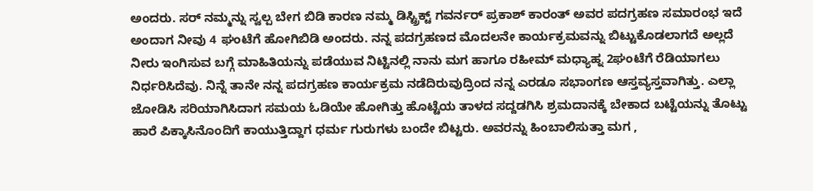ಅಂದರು. ಸರ್ ನಮ್ಮನ್ನು ಸ್ವಲ್ಪ ಬೇಗ ಬಿಡಿ ಕಾರಣ ನಮ್ಮ ಡಿಸ್ಟ್ರಿಕ್ಟ್ ಗವರ್ನರ್ ಪ್ರಕಾಶ್ ಕಾರಂತ್ ಅವರ ಪದಗ್ರಹಣ ಸಮಾರಂಭ ಇದೆ ಅಂದಾಗ ನೀವು 4 ಘಂಟೆಗೆ ಹೋಗಿಬಿಡಿ ಅಂದರು. ನನ್ನ ಪದಗ್ರಹಣದ ಮೊದಲನೇ ಕಾರ್ಯಕ್ರಮವನ್ನು ಬಿಟ್ಟುಕೊಡಲಾಗದೆ ಅಲ್ಲದೆ ನೀರು ಇಂಗಿಸುವ ಬಗ್ಗೆ ಮಾಹಿತಿಯನ್ನು ಪಡೆಯುವ ನಿಟ್ಟಿನಲ್ಲಿ ನಾನು ಮಗ ಹಾಗೂ ರಹೀಮ್ ಮಧ್ಯಾಹ್ನ 2ಘಂಟೆಗೆ ರೆಡಿಯಾಗಲು ನಿರ್ಧರಿಸಿದೆವು. ನಿನ್ನೆ ತಾನೇ ನನ್ನ ಪದಗ್ರಹಣ ಕಾರ್ಯಕ್ರಮ ನಡೆದಿರುವುದ್ರಿಂದ ನನ್ನ ಎರಡೂ ಸಭಾಂಗಣ ಆಸ್ತವ್ಯಸ್ತವಾಗಿತ್ತು. ಎಲ್ಲಾ ಜೋಡಿಸಿ ಸರಿಯಾಗಿಸಿದಾಗ ಸಮಯ ಓಡಿಯೇ ಹೋಗಿತ್ತು ಹೊಟ್ಟೆಯ ತಾಳದ ಸದ್ದಡಗಿಸಿ ಶ್ರಮದಾನಕ್ಕೆ ಬೇಕಾದ ಬಟ್ಟೆಯನ್ನು ತೊಟ್ಟು ಹಾರೆ ಪಿಕ್ಕಾಸಿನೊಂದಿಗೆ ಕಾಯುತ್ತಿದ್ದಾಗ ಧರ್ಮ ಗುರುಗಳು ಬಂದೇ ಬಿಟ್ಟರು. ಅವರನ್ನು ಹಿಂಬಾಲಿಸುತ್ತಾ ಮಗ ,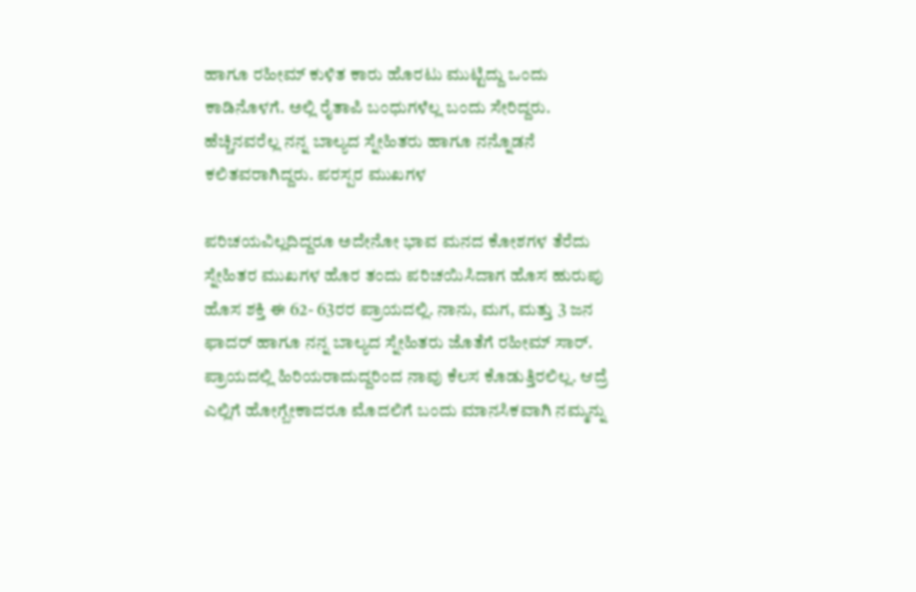ಹಾಗೂ ರಹೀಮ್ ಕುಳಿತ ಕಾರು ಹೊರಟು ಮುಟ್ಟಿದ್ದು ಒಂದು ಕಾಡಿನೊಳಗೆ. ಅಲ್ಲಿ ರೈತಾಪಿ ಬಂಧುಗಳೆಲ್ಲ ಬಂದು ಸೇರಿದ್ದರು. ಹೆಚ್ಚಿನವರೆಲ್ಲ ನನ್ನ ಬಾಲ್ಯದ ಸ್ನೇಹಿತರು ಹಾಗೂ ನನ್ನೊಡನೆ ಕಲಿತವರಾಗಿದ್ದರು. ಪರಸ್ಪರ ಮುಖಗಳ

ಪರಿಚಯವಿಲ್ಲದಿದ್ದರೂ ಅದೇನೋ ಭಾವ ಮನದ ಕೋಶಗಳ ತೆರೆದು ಸ್ನೇಹಿತರ ಮುಖಗಳ ಹೊರ ತಂದು ಪರಿಚಯಿಸಿದಾಗ ಹೊಸ ಹುರುಪು ಹೊಸ ಶಕ್ತಿ ಈ 62- 63ರರ ಪ್ರಾಯದಲ್ಲಿ. ನಾನು, ಮಗ, ಮತ್ತು 3 ಜನ ಫಾದರ್ ಹಾಗೂ ನನ್ನ ಬಾಲ್ಯದ ಸ್ನೇಹಿತರು ಜೊತೆಗೆ ರಹೀಮ್ ಸಾರ್. ಪ್ರಾಯದಲ್ಲಿ ಹಿರಿಯರಾದುದ್ದರಿಂದ ನಾವು ಕೆಲಸ ಕೊಡುತ್ತಿರಲಿಲ್ಲ. ಆದ್ರೆ ಎಲ್ಲಿಗೆ ಹೋಗ್ಬೇಕಾದರೂ ಮೊದಲಿಗೆ ಬಂದು ಮಾನಸಿಕವಾಗಿ ನಮ್ಮನ್ನು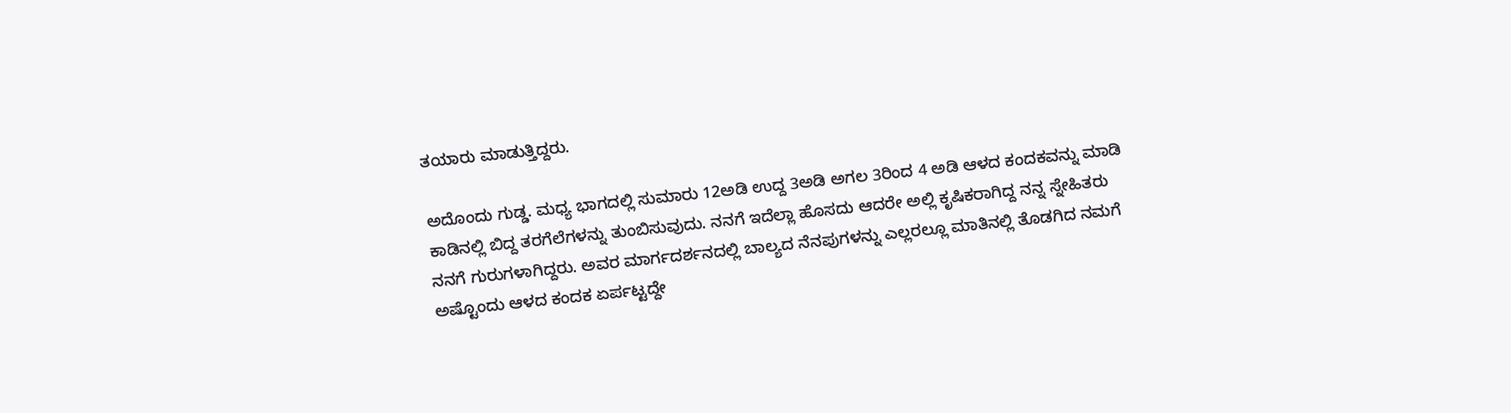ತಯಾರು ಮಾಡುತ್ತಿದ್ದರು.

ಅದೊಂದು ಗುಡ್ಡ. ಮಧ್ಯ ಭಾಗದಲ್ಲಿ ಸುಮಾರು 12ಅಡಿ ಉದ್ದ 3ಅಡಿ ಅಗಲ 3ರಿಂದ 4 ಅಡಿ ಆಳದ ಕಂದಕವನ್ನು ಮಾಡಿ ಕಾಡಿನಲ್ಲಿ ಬಿದ್ದ ತರಗೆಲೆಗಳನ್ನು ತುಂಬಿಸುವುದು. ನನಗೆ ಇದೆಲ್ಲಾ ಹೊಸದು ಆದರೇ ಅಲ್ಲಿ ಕೃಷಿಕರಾಗಿದ್ದ ನನ್ನ ಸ್ನೇಹಿತರು ನನಗೆ ಗುರುಗಳಾಗಿದ್ದರು. ಅವರ ಮಾರ್ಗದರ್ಶನದಲ್ಲಿ ಬಾಲ್ಯದ ನೆನಪುಗಳನ್ನು ಎಲ್ಲರಲ್ಲೂ ಮಾತಿನಲ್ಲಿ ತೊಡಗಿದ ನಮಗೆ ಅಷ್ಟೊಂದು ಆಳದ ಕಂದಕ ಏರ್ಪಟ್ಟದ್ದೇ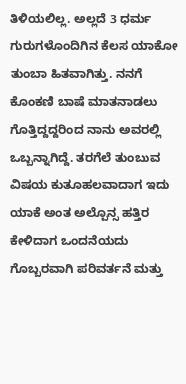ತಿಳಿಯಲಿಲ್ಲ. ಅಲ್ಲದೆ 3 ಧರ್ಮ ಗುರುಗಳೊಂದಿಗಿನ ಕೆಲಸ ಯಾಕೋ ತುಂಬಾ ಹಿತವಾಗಿತ್ತು. ನನಗೆ ಕೊಂಕಣಿ ಬಾಷೆ ಮಾತನಾಡಲು ಗೊತ್ತಿದ್ದದ್ದರಿಂದ ನಾನು ಅವರಲ್ಲಿ ಒಬ್ಬನ್ನಾಗಿದ್ದೆ. ತರಗೆಲೆ ತುಂಬುವ ವಿಷಯ ಕುತೂಹಲವಾದಾಗ ಇದು ಯಾಕೆ ಅಂತ ಅಲ್ಪೊನ್ಸ ಹತ್ತಿರ ಕೇಳಿದಾಗ ಒಂದನೆಯದು ಗೊಬ್ಬರವಾಗಿ ಪರಿವರ್ತನೆ ಮತ್ತು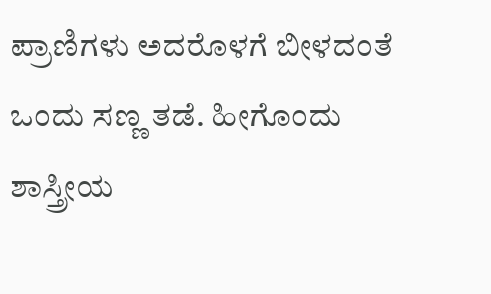ಪ್ರಾಣಿಗಳು ಅದರೊಳಗೆ ಬೀಳದಂತೆ ಒಂದು ಸಣ್ಣ ತಡೆ. ಹೀಗೊಂದು ಶಾಸ್ತ್ರೀಯ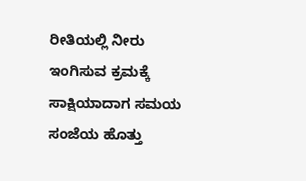ರೀತಿಯಲ್ಲಿ ನೀರು ಇಂಗಿಸುವ ಕ್ರಮಕ್ಕೆ ಸಾಕ್ಷಿಯಾದಾಗ ಸಮಯ ಸಂಜೆಯ ಹೊತ್ತು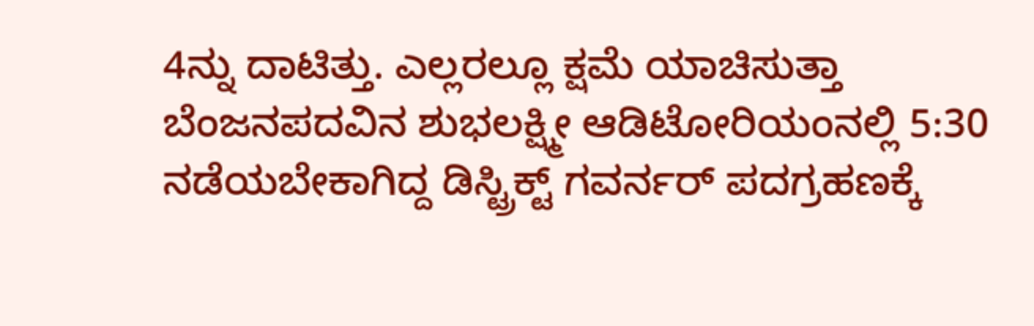4ನ್ನು ದಾಟಿತ್ತು. ಎಲ್ಲರಲ್ಲೂ ಕ್ಷಮೆ ಯಾಚಿಸುತ್ತಾ ಬೆಂಜನಪದವಿನ ಶುಭಲಕ್ಷ್ಮೀ ಆಡಿಟೋರಿಯಂನಲ್ಲಿ 5:30 ನಡೆಯಬೇಕಾಗಿದ್ದ ಡಿಸ್ಟ್ರಿಕ್ಟ್ ಗವರ್ನರ್ ಪದಗ್ರಹಣಕ್ಕೆ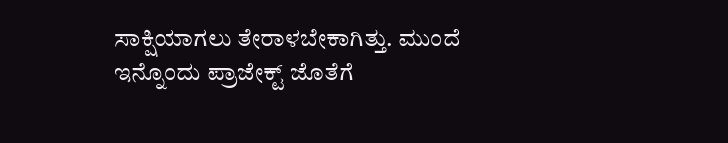ಸಾಕ್ಷಿಯಾಗಲು ತೇರಾಳಬೇಕಾಗಿತ್ತು. ಮುಂದೆ ಇನ್ನೊಂದು ಪ್ರಾಜೇಕ್ಟ್ ಜೊತೆಗೆ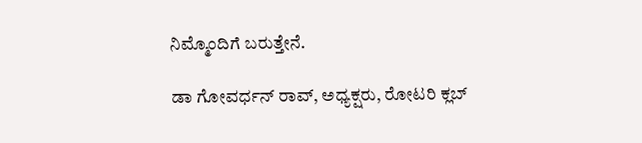ನಿಮ್ಮೊಂದಿಗೆ ಬರುತ್ತೇನೆ.

ಡಾ ಗೋವರ್ಧನ್ ರಾವ್, ಅಧ್ಯಕ್ಷರು, ರೋಟರಿ ಕ್ಲಬ್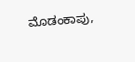ಮೊಡಂಕಾಪು,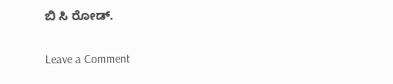ಬಿ ಸಿ ರೋಡ್.

Leave a Comment